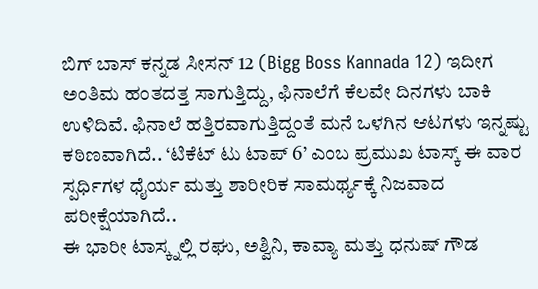ಬಿಗ್ ಬಾಸ್ ಕನ್ನಡ ಸೀಸನ್ 12 (Bigg Boss Kannada 12) ಇದೀಗ ಅಂತಿಮ ಹಂತದತ್ತ ಸಾಗುತ್ತಿದ್ದು, ಫಿನಾಲೆಗೆ ಕೆಲವೇ ದಿನಗಳು ಬಾಕಿ ಉಳಿದಿವೆ. ಫಿನಾಲೆ ಹತ್ತಿರವಾಗುತ್ತಿದ್ದಂತೆ ಮನೆ ಒಳಗಿನ ಆಟಗಳು ಇನ್ನಷ್ಟು ಕಠಿಣವಾಗಿದೆ.. ‘ಟಿಕೆಟ್ ಟು ಟಾಪ್ 6’ ಎಂಬ ಪ್ರಮುಖ ಟಾಸ್ಕ್ ಈ ವಾರ ಸ್ಪರ್ಧಿಗಳ ಧೈರ್ಯ ಮತ್ತು ಶಾರೀರಿಕ ಸಾಮರ್ಥ್ಯಕ್ಕೆ ನಿಜವಾದ ಪರೀಕ್ಷೆಯಾಗಿದೆ..
ಈ ಭಾರೀ ಟಾಸ್ಕ್ನಲ್ಲಿ ರಘು, ಅಶ್ವಿನಿ, ಕಾವ್ಯಾ ಮತ್ತು ಧನುಷ್ ಗೌಡ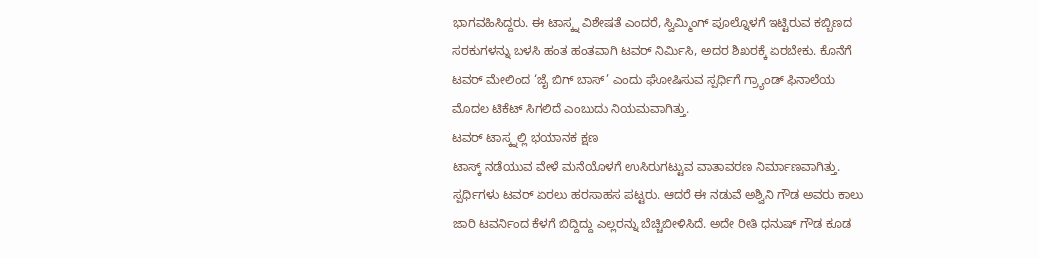ಭಾಗವಹಿಸಿದ್ದರು. ಈ ಟಾಸ್ಕ್ನ ವಿಶೇಷತೆ ಎಂದರೆ, ಸ್ವಿಮ್ಮಿಂಗ್ ಪೂಲ್ನೊಳಗೆ ಇಟ್ಟಿರುವ ಕಬ್ಬಿಣದ ಸರಕುಗಳನ್ನು ಬಳಸಿ ಹಂತ ಹಂತವಾಗಿ ಟವರ್ ನಿರ್ಮಿಸಿ, ಅದರ ಶಿಖರಕ್ಕೆ ಏರಬೇಕು. ಕೊನೆಗೆ ಟವರ್ ಮೇಲಿಂದ ‘ಜೈ ಬಿಗ್ ಬಾಸ್’ ಎಂದು ಘೋಷಿಸುವ ಸ್ಪರ್ಧಿಗೆ ಗ್ರ್ಯಾಂಡ್ ಫಿನಾಲೆಯ ಮೊದಲ ಟಿಕೆಟ್ ಸಿಗಲಿದೆ ಎಂಬುದು ನಿಯಮವಾಗಿತ್ತು.
ಟವರ್ ಟಾಸ್ಕ್ನಲ್ಲಿ ಭಯಾನಕ ಕ್ಷಣ
ಟಾಸ್ಕ್ ನಡೆಯುವ ವೇಳೆ ಮನೆಯೊಳಗೆ ಉಸಿರುಗಟ್ಟುವ ವಾತಾವರಣ ನಿರ್ಮಾಣವಾಗಿತ್ತು. ಸ್ಪರ್ಧಿಗಳು ಟವರ್ ಏರಲು ಹರಸಾಹಸ ಪಟ್ಟರು. ಆದರೆ ಈ ನಡುವೆ ಅಶ್ವಿನಿ ಗೌಡ ಅವರು ಕಾಲು ಜಾರಿ ಟವರ್ನಿಂದ ಕೆಳಗೆ ಬಿದ್ದಿದ್ದು ಎಲ್ಲರನ್ನು ಬೆಚ್ಚಿಬೀಳಿಸಿದೆ. ಅದೇ ರೀತಿ ಧನುಷ್ ಗೌಡ ಕೂಡ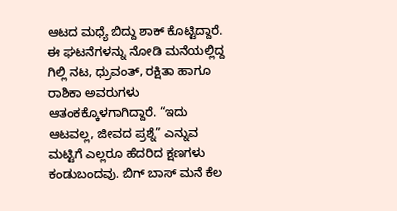ಆಟದ ಮಧ್ಯೆ ಬಿದ್ದು ಶಾಕ್ ಕೊಟ್ಟಿದ್ದಾರೆ.
ಈ ಘಟನೆಗಳನ್ನು ನೋಡಿ ಮನೆಯಲ್ಲಿದ್ದ ಗಿಲ್ಲಿ ನಟ, ಧ್ರುವಂತ್, ರಕ್ಷಿತಾ ಹಾಗೂ ರಾಶಿಕಾ ಅವರುಗಳು ಆತಂಕಕ್ಕೊಳಗಾಗಿದ್ದಾರೆ. “ಇದು ಆಟವಲ್ಲ, ಜೀವದ ಪ್ರಶ್ನೆ” ಎನ್ನುವ ಮಟ್ಟಿಗೆ ಎಲ್ಲರೂ ಹೆದರಿದ ಕ್ಷಣಗಳು ಕಂಡುಬಂದವು. ಬಿಗ್ ಬಾಸ್ ಮನೆ ಕೆಲ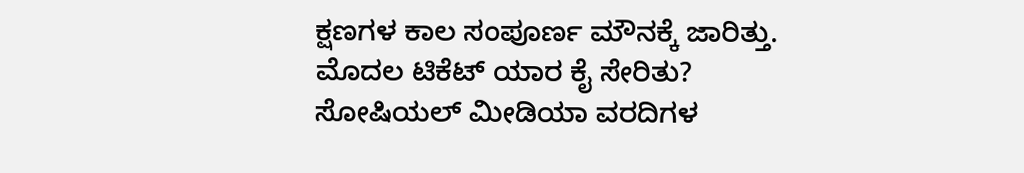ಕ್ಷಣಗಳ ಕಾಲ ಸಂಪೂರ್ಣ ಮೌನಕ್ಕೆ ಜಾರಿತ್ತು.
ಮೊದಲ ಟಿಕೆಟ್ ಯಾರ ಕೈ ಸೇರಿತು?
ಸೋಷಿಯಲ್ ಮೀಡಿಯಾ ವರದಿಗಳ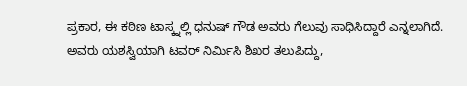ಪ್ರಕಾರ, ಈ ಕಠಿಣ ಟಾಸ್ಕ್ನಲ್ಲಿ ಧನುಷ್ ಗೌಡ ಅವರು ಗೆಲುವು ಸಾಧಿಸಿದ್ದಾರೆ ಎನ್ನಲಾಗಿದೆ. ಅವರು ಯಶಸ್ವಿಯಾಗಿ ಟವರ್ ನಿರ್ಮಿಸಿ ಶಿಖರ ತಲುಪಿದ್ದು,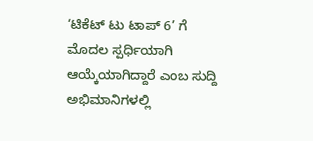‘ಟಿಕೆಟ್ ಟು ಟಾಪ್ 6’ ಗೆ ಮೊದಲ ಸ್ಪರ್ಧಿಯಾಗಿ ಆಯ್ಕೆಯಾಗಿದ್ದಾರೆ ಎಂಬ ಸುದ್ದಿ ಅಭಿಮಾನಿಗಳಲ್ಲಿ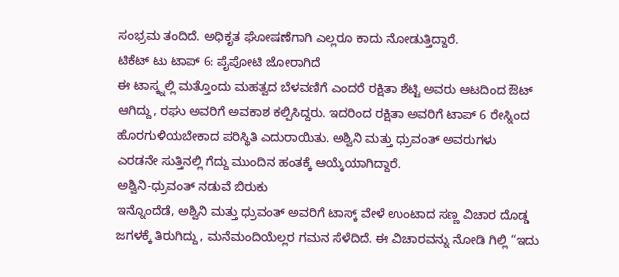ಸಂಭ್ರಮ ತಂದಿದೆ. ಅಧಿಕೃತ ಘೋಷಣೆಗಾಗಿ ಎಲ್ಲರೂ ಕಾದು ನೋಡುತ್ತಿದ್ದಾರೆ.
ಟಿಕೆಟ್ ಟು ಟಾಪ್ 6: ಪೈಪೋಟಿ ಜೋರಾಗಿದೆ
ಈ ಟಾಸ್ಕ್ನಲ್ಲಿ ಮತ್ತೊಂದು ಮಹತ್ವದ ಬೆಳವಣಿಗೆ ಎಂದರೆ ರಕ್ಷಿತಾ ಶೆಟ್ಟಿ ಅವರು ಆಟದಿಂದ ಔಟ್ ಆಗಿದ್ದು, ರಘು ಅವರಿಗೆ ಅವಕಾಶ ಕಲ್ಪಿಸಿದ್ದರು. ಇದರಿಂದ ರಕ್ಷಿತಾ ಅವರಿಗೆ ಟಾಪ್ 6 ರೇಸ್ನಿಂದ ಹೊರಗುಳಿಯಬೇಕಾದ ಪರಿಸ್ಥಿತಿ ಎದುರಾಯಿತು. ಅಶ್ವಿನಿ ಮತ್ತು ಧ್ರುವಂತ್ ಅವರುಗಳು ಎರಡನೇ ಸುತ್ತಿನಲ್ಲಿ ಗೆದ್ದು ಮುಂದಿನ ಹಂತಕ್ಕೆ ಆಯ್ಕೆಯಾಗಿದ್ದಾರೆ.
ಅಶ್ವಿನಿ-ಧ್ರುವಂತ್ ನಡುವೆ ಬಿರುಕು
ಇನ್ನೊಂದೆಡೆ, ಅಶ್ವಿನಿ ಮತ್ತು ಧ್ರುವಂತ್ ಅವರಿಗೆ ಟಾಸ್ಕ್ ವೇಳೆ ಉಂಟಾದ ಸಣ್ಣ ವಿಚಾರ ದೊಡ್ಡ ಜಗಳಕ್ಕೆ ತಿರುಗಿದ್ದು, ಮನೆಮಂದಿಯೆಲ್ಲರ ಗಮನ ಸೆಳೆದಿದೆ. ಈ ವಿಚಾರವನ್ನು ನೋಡಿ ಗಿಲ್ಲಿ “ಇದು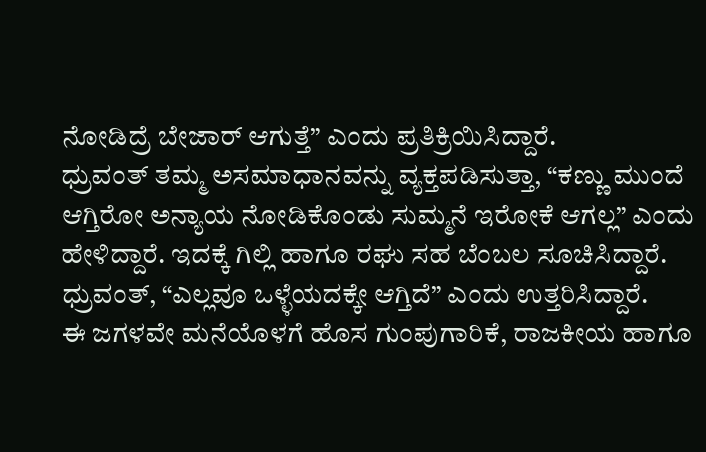ನೋಡಿದ್ರೆ ಬೇಜಾರ್ ಆಗುತ್ತೆ” ಎಂದು ಪ್ರತಿಕ್ರಿಯಿಸಿದ್ದಾರೆ.
ಧ್ರುವಂತ್ ತಮ್ಮ ಅಸಮಾಧಾನವನ್ನು ವ್ಯಕ್ತಪಡಿಸುತ್ತಾ, “ಕಣ್ಣು ಮುಂದೆ ಆಗ್ತಿರೋ ಅನ್ಯಾಯ ನೋಡಿಕೊಂಡು ಸುಮ್ಮನೆ ಇರೋಕೆ ಆಗಲ್ಲ” ಎಂದು ಹೇಳಿದ್ದಾರೆ. ಇದಕ್ಕೆ ಗಿಲ್ಲಿ ಹಾಗೂ ರಘು ಸಹ ಬೆಂಬಲ ಸೂಚಿಸಿದ್ದಾರೆ. ಧ್ರುವಂತ್, “ಎಲ್ಲವೂ ಒಳ್ಳೆಯದಕ್ಕೇ ಆಗ್ತಿದೆ” ಎಂದು ಉತ್ತರಿಸಿದ್ದಾರೆ.
ಈ ಜಗಳವೇ ಮನೆಯೊಳಗೆ ಹೊಸ ಗುಂಪುಗಾರಿಕೆ, ರಾಜಕೀಯ ಹಾಗೂ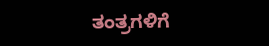ತಂತ್ರಗಳಿಗೆ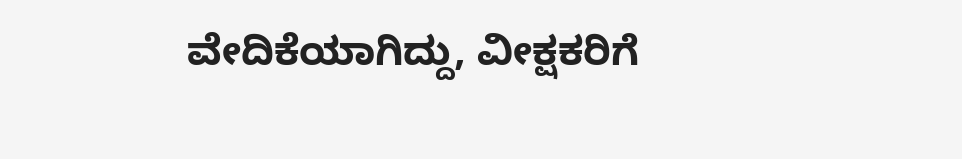ವೇದಿಕೆಯಾಗಿದ್ದು, ವೀಕ್ಷಕರಿಗೆ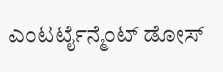ಎಂಟರ್ಟೈನ್ಮೆಂಟ್ ಡೋಸ್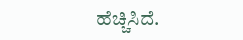ಹೆಚ್ಚಿಸಿದೆ.